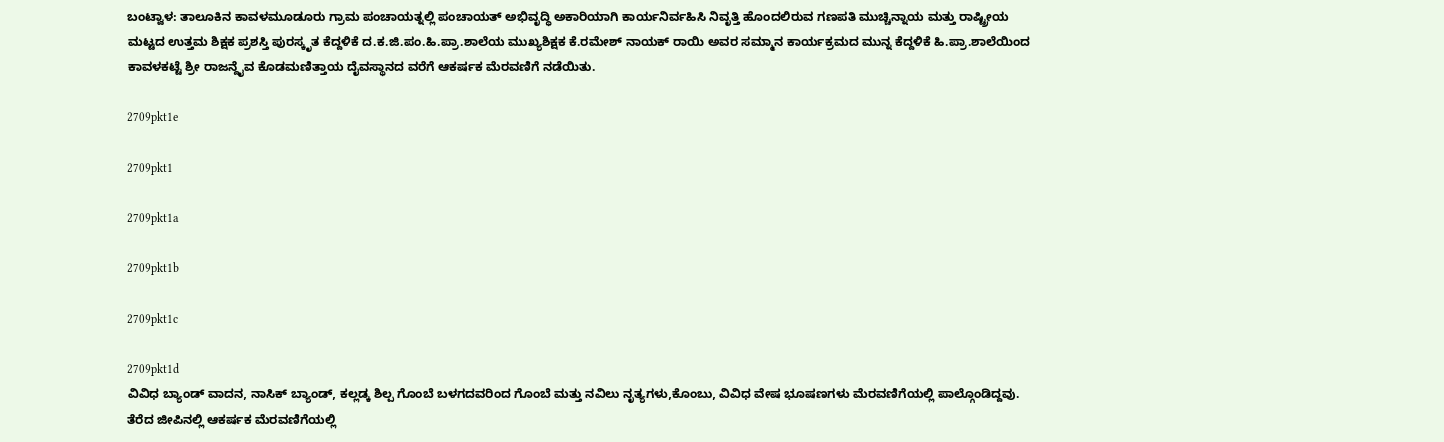ಬಂಟ್ವಾಳ: ತಾಲೂಕಿನ ಕಾವಳಮೂಡೂರು ಗ್ರಾಮ ಪಂಚಾಯತ್ನಲ್ಲಿ ಪಂಚಾಯತ್ ಅಭಿವೃದ್ಧಿ ಅಕಾರಿಯಾಗಿ ಕಾರ್ಯನಿರ್ವಹಿಸಿ ನಿವೃತ್ತಿ ಹೊಂದಲಿರುವ ಗಣಪತಿ ಮುಚ್ಚಿನ್ನಾಯ ಮತ್ತು ರಾಷ್ಟ್ರೀಯ ಮಟ್ಟದ ಉತ್ತಮ ಶಿಕ್ಷಕ ಪ್ರಶಸ್ತಿ ಪುರಸ್ಕೃತ ಕೆದ್ದಳಿಕೆ ದ.ಕ.ಜಿ.ಪಂ.ಹಿ.ಪ್ರಾ.ಶಾಲೆಯ ಮುಖ್ಯಶಿಕ್ಷಕ ಕೆ.ರಮೇಶ್ ನಾಯಕ್ ರಾಯಿ ಅವರ ಸಮ್ಮಾನ ಕಾರ್ಯಕ್ರಮದ ಮುನ್ನ ಕೆದ್ದಳಿಕೆ ಹಿ.ಪ್ರಾ.ಶಾಲೆಯಿಂದ ಕಾವಳಕಟ್ಟೆ ಶ್ರೀ ರಾಜನ್ದೈವ ಕೊಡಮಣಿತ್ತಾಯ ದೈವಸ್ಥಾನದ ವರೆಗೆ ಆಕರ್ಷಕ ಮೆರವಣಿಗೆ ನಡೆಯಿತು.

2709pkt1e

2709pkt1

2709pkt1a

2709pkt1b

2709pkt1c

2709pkt1d
ವಿವಿಧ ಬ್ಯಾಂಡ್ ವಾದನ, ನಾಸಿಕ್ ಬ್ಯಾಂಡ್, ಕಲ್ಲಡ್ಕ ಶಿಲ್ಪ ಗೊಂಬೆ ಬಳಗದವರಿಂದ ಗೊಂಬೆ ಮತ್ತು ನವಿಲು ನೃತ್ಯಗಳು,ಕೊಂಬು, ವಿವಿಧ ವೇಷ ಭೂಷಣಗಳು ಮೆರವಣಿಗೆಯಲ್ಲಿ ಪಾಲ್ಗೊಂಡಿದ್ದವು. ತೆರೆದ ಜೀಪಿನಲ್ಲಿ ಆಕರ್ಷಕ ಮೆರವಣಿಗೆಯಲ್ಲಿ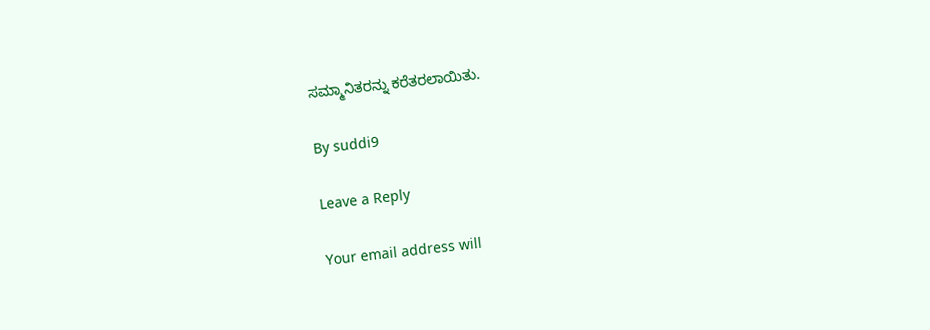ಸಮ್ಮಾನಿತರನ್ನು ಕರೆತರಲಾಯಿತು.

By suddi9

Leave a Reply

Your email address will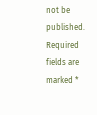not be published. Required fields are marked *